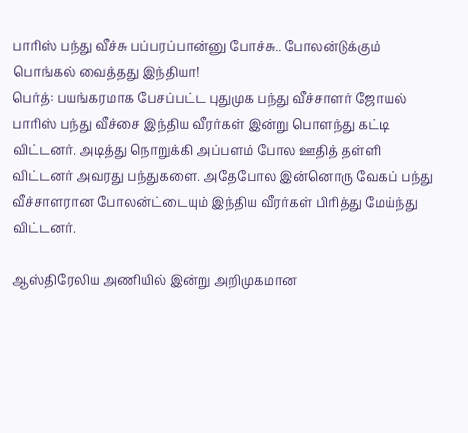பாரிஸ் பந்து வீச்சு பப்பரப்பான்னு போச்சு.. போலன்டுக்கும் பொங்கல் வைத்தது இந்தியா!
பெர்த்: பயங்கரமாக பேசப்பட்ட புதுமுக பந்து வீச்சாளர் ஜோயல் பாரிஸ் பந்து வீச்சை இந்திய வீரர்கள் இன்று பொளந்து கட்டி விட்டனர். அடித்து நொறுக்கி அப்பளம் போல ஊதித் தள்ளி விட்டனர் அவரது பந்துகளை. அதேபோல இன்னொரு வேகப் பந்து வீச்சாளரான போலன்ட்டையும் இந்திய வீரர்கள் பிரித்து மேய்ந்து விட்டனர்.

ஆஸ்திரேலிய அணியில் இன்று அறிமுகமான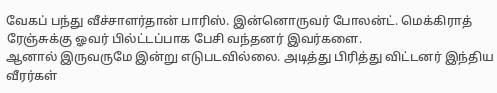வேகப் பந்து வீச்சாளர்தான் பாரிஸ். இன்னொருவர் போலன்ட். மெக்கிராத் ரேஞ்சுக்கு ஓவர் பில்ட்டப்பாக பேசி வந்தனர் இவர்களை.
ஆனால் இருவருமே இன்று எடுபடவில்லை. அடித்து பிரித்து விட்டனர் இந்திய வீரர்கள்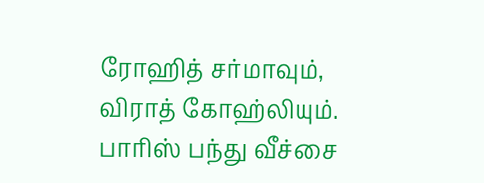ரோஹித் சர்மாவும், விராத் கோஹ்லியும். பாரிஸ் பந்து வீச்சை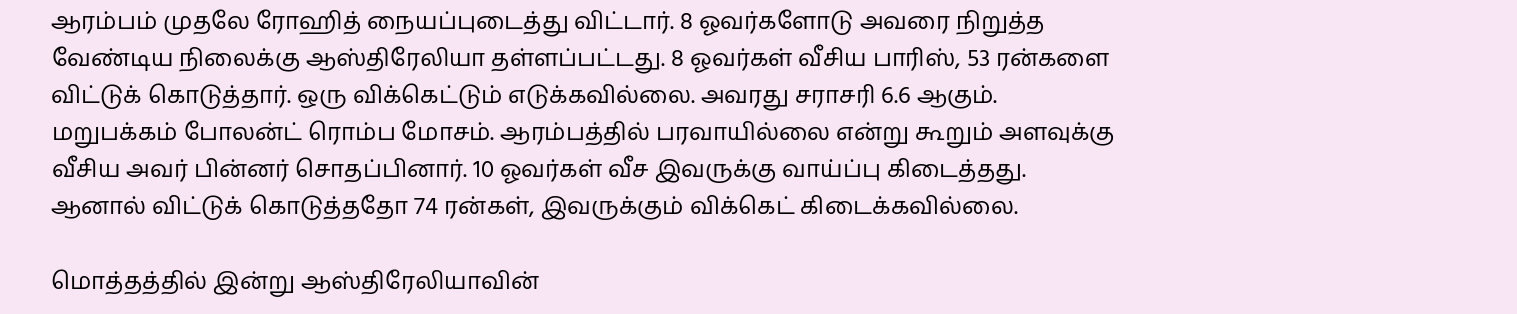ஆரம்பம் முதலே ரோஹித் நையப்புடைத்து விட்டார். 8 ஓவர்களோடு அவரை நிறுத்த வேண்டிய நிலைக்கு ஆஸ்திரேலியா தள்ளப்பட்டது. 8 ஓவர்கள் வீசிய பாரிஸ், 53 ரன்களை விட்டுக் கொடுத்தார். ஒரு விக்கெட்டும் எடுக்கவில்லை. அவரது சராசரி 6.6 ஆகும்.
மறுபக்கம் போலன்ட் ரொம்ப மோசம். ஆரம்பத்தில் பரவாயில்லை என்று கூறும் அளவுக்கு வீசிய அவர் பின்னர் சொதப்பினார். 10 ஓவர்கள் வீச இவருக்கு வாய்ப்பு கிடைத்தது. ஆனால் விட்டுக் கொடுத்ததோ 74 ரன்கள், இவருக்கும் விக்கெட் கிடைக்கவில்லை.

மொத்தத்தில் இன்று ஆஸ்திரேலியாவின்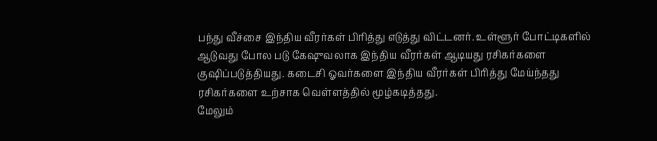பந்து வீச்சை இந்திய வீரர்கள் பிரித்து எடுத்து விட்டனர். உள்ளூர் போட்டிகளில் ஆடுவது போல படு கேஷுவலாக இந்திய வீரர்கள் ஆடியது ரசிகர்களை குஷிப்படுத்தியது. கடைசி ஓவர்களை இந்திய வீரர்கள் பிரித்து மேய்ந்தது ரசிகர்களை உற்சாக வெள்ளத்தில் மூழ்கடித்தது.
மேலும்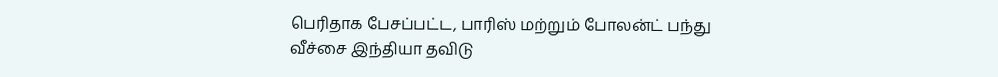பெரிதாக பேசப்பட்ட, பாரிஸ் மற்றும் போலன்ட் பந்து வீச்சை இந்தியா தவிடு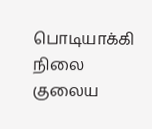பொடியாக்கி நிலை குலைய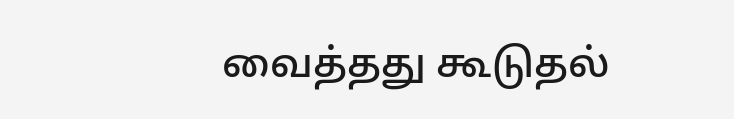வைத்தது கூடுதல்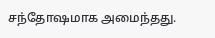சந்தோஷமாக அமைந்தது.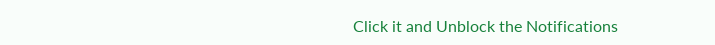Click it and Unblock the Notifications